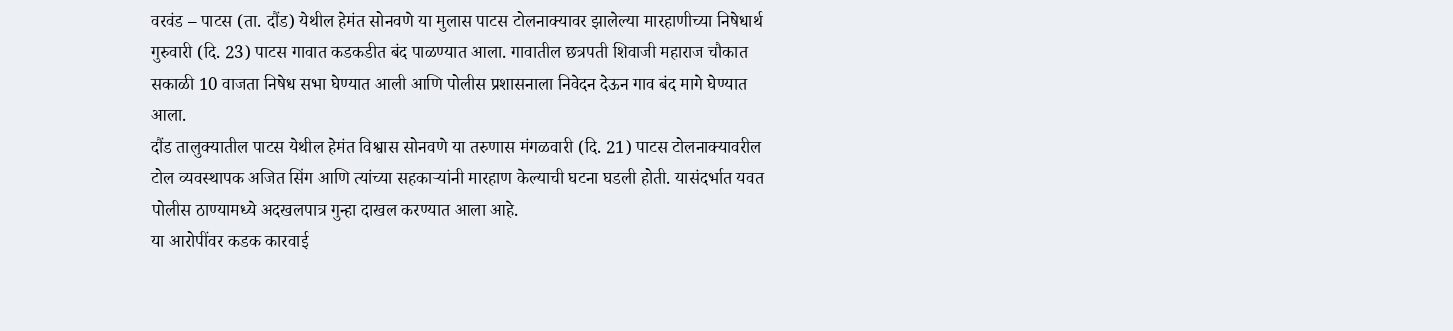वरवंड – पाटस (ता. दौंड) येथील हेमंत सोनवणे या मुलास पाटस टोलनाक्यावर झालेल्या मारहाणीच्या निषेधार्थ गुरुवारी (दि. 23) पाटस गावात कडकडीत बंद पाळण्यात आला. गावातील छत्रपती शिवाजी महाराज चौकात सकाळी 10 वाजता निषेध सभा घेण्यात आली आणि पोलीस प्रशासनाला निवेदन देऊन गाव बंद मागे घेण्यात आला.
दौंड तालुक्यातील पाटस येथील हेमंत विश्वास सोनवणे या तरुणास मंगळवारी (दि. 21) पाटस टोलनाक्यावरील टोल व्यवस्थापक अजित सिंग आणि त्यांच्या सहकाऱ्यांनी मारहाण केल्याची घटना घडली होती. यासंदर्भात यवत पोलीस ठाण्यामध्ये अदखलपात्र गुन्हा दाखल करण्यात आला आहे.
या आरोपींवर कडक कारवाई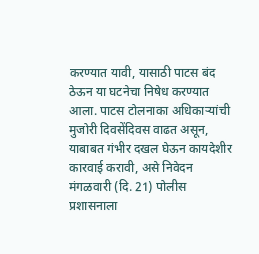करण्यात यावी, यासाठी पाटस बंद ठेऊन या घटनेचा निषेध करण्यात आला. पाटस टोलनाका अधिकाऱ्यांची मुजोरी दिवसेंदिवस वाढत असून, याबाबत गंभीर दखल घेऊन कायदेशीर कारवाई करावी, असे निवेदन मंगळवारी (दि. 21) पोलीस प्रशासनाला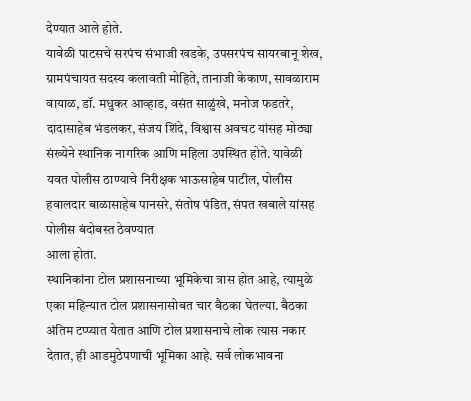देण्यात आले होते.
यावेळी पाटसचे सरपंच संभाजी खडके, उपसरपंच सायरबानू शेख, ग्रामपंचायत सदस्य कलावती मोहिते, तानाजी केकाण, सावळाराम वायाळ, डॉ. मधुकर आव्हाड, वसंत साळुंखे, मनोज फडतरे, दादासाहेब भंडलकर, संजय शिंदे, विश्वास अवचट यांसह मोठ्या संख्येने स्थानिक नागरिक आणि महिला उपस्थित होते. यावेळी यवत पोलीस ठाण्याचे निरीक्षक भाऊसाहेब पाटील, पोलीस हवालदार बाळासाहेब पानसरे, संतोष पंडित, संपत खबाले यांसह पोलीस बंदोबस्त ठेवण्यात
आला होता.
स्थानिकांना टोल प्रशासनाच्या भूमिकेचा त्रास होत आहे, त्यामुळे एका महिन्यात टोल प्रशासनासोबत चार बैठका घेतल्या. बैठका अंतिम टप्प्यात येतात आणि टोल प्रशासनाचे लोक त्यास नकार देतात, ही आडमुठेपणाची भूमिका आहे. सर्व लोकभावना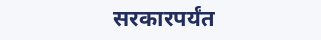सरकारपर्यंत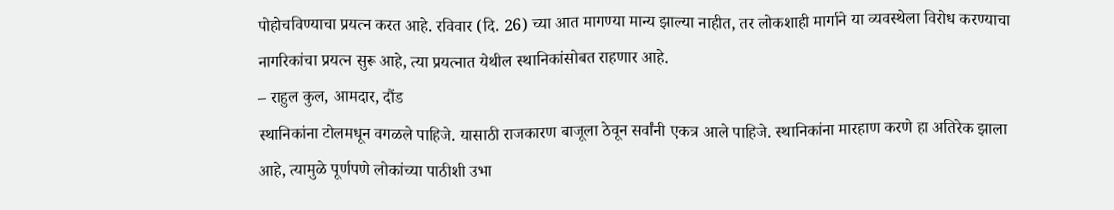पोहोचविण्याचा प्रयत्न करत आहे. रविवार (दि. 26) च्या आत मागण्या मान्य झाल्या नाहीत, तर लोकशाही मार्गाने या व्यवस्थेला विरोध करण्याचा नागरिकांचा प्रयत्न सुरू आहे, त्या प्रयत्नात येथील स्थानिकांसोबत राहणार आहे.
– राहुल कुल, आमदार, दौंड
स्थानिकांना टोलमधून वगळले पाहिजे. यासाठी राजकारण बाजूला ठेवून सर्वांनी एकत्र आले पाहिजे. स्थानिकांना मारहाण करणे हा अतिरेक झाला आहे, त्यामुळे पूर्णपणे लोकांच्या पाठीशी उभा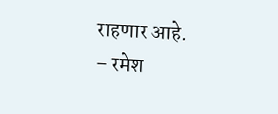राहणार आहे.
– रमेश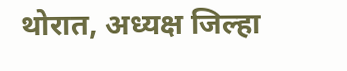थोरात, अध्यक्ष जिल्हा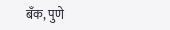बॅंक, पुणे